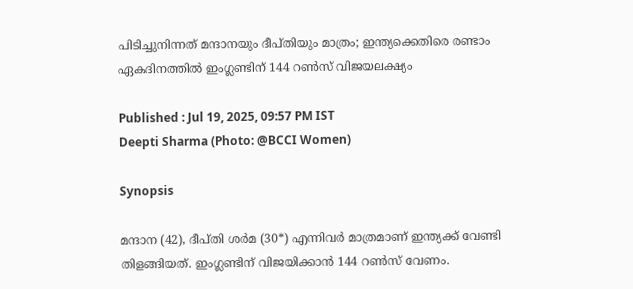പിടിച്ചുനിന്നത് മന്ദാനയും ദീപ്തിയും മാത്രം; ഇന്ത്യക്കെതിരെ രണ്ടാം ഏകദിനത്തില്‍ ഇംഗ്ലണ്ടിന് 144 റണ്‍സ് വിജയലക്ഷ്യം

Published : Jul 19, 2025, 09:57 PM IST
Deepti Sharma (Photo: @BCCI Women)

Synopsis

മന്ദാന (42), ദീപ്തി ശർമ (30*) എന്നിവർ മാത്രമാണ് ഇന്ത്യക്ക് വേണ്ടി തിളങ്ങിയത്. ഇംഗ്ലണ്ടിന് വിജയിക്കാൻ 144 റൺസ് വേണം.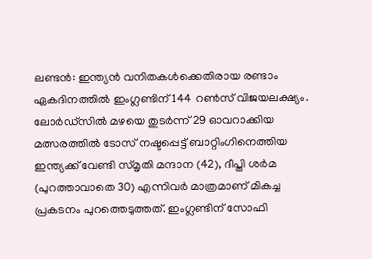ലണ്ടന്‍: ഇന്ത്യന്‍ വനിതകള്‍ക്കെതിരായ രണ്ടാം ഏകദിനത്തില്‍ ഇംഗ്ലണ്ടിന് 144 റണ്‍സ് വിജയലക്ഷ്യം. ലോര്‍ഡ്‌സില്‍ മഴയെ തുടര്‍ന്ന് 29 ഓവറാക്കിയ മത്സരത്തില്‍ ടോസ് നഷ്ടപ്പെട്ട് ബാറ്റിംഗിനെത്തിയ ഇന്ത്യക്ക് വേണ്ടി സ്മൃതി മന്ദാന (42), ദീപ്തി ശര്‍മ (പുറത്താവാതെ 30) എന്നിവര്‍ മാത്രമാണ് മികച്ച പ്രകടനം പുറത്തെടുത്തത്. ഇംഗ്ലണ്ടിന് സോഫി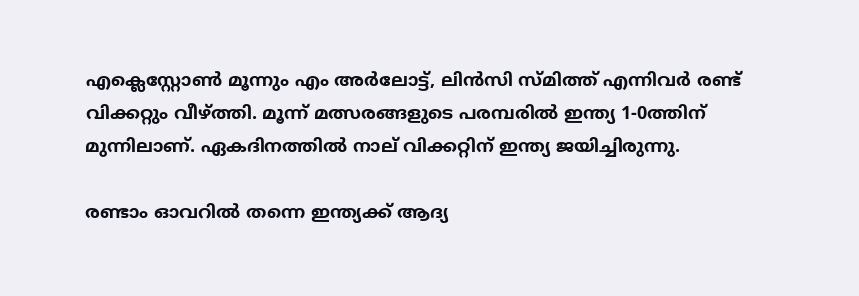എക്ലെസ്റ്റോണ്‍ മൂന്നും എം അര്‍ലോട്ട്, ലിന്‍സി സ്മിത്ത് എന്നിവര്‍ രണ്ട് വിക്കറ്റും വീഴ്ത്തി. മൂന്ന് മത്സരങ്ങളുടെ പരമ്പരില്‍ ഇന്ത്യ 1-0ത്തിന് മുന്നിലാണ്. ഏകദിനത്തില്‍ നാല് വിക്കറ്റിന് ഇന്ത്യ ജയിച്ചിരുന്നു.

രണ്ടാം ഓവറില്‍ തന്നെ ഇന്ത്യക്ക് ആദ്യ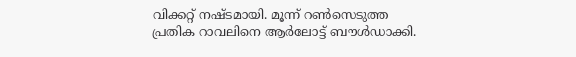വിക്കറ്റ് നഷ്ടമായി. മൂന്ന് റണ്‍സെടുത്ത പ്രതിക റാവലിനെ ആര്‍ലോട്ട് ബൗള്‍ഡാക്കി.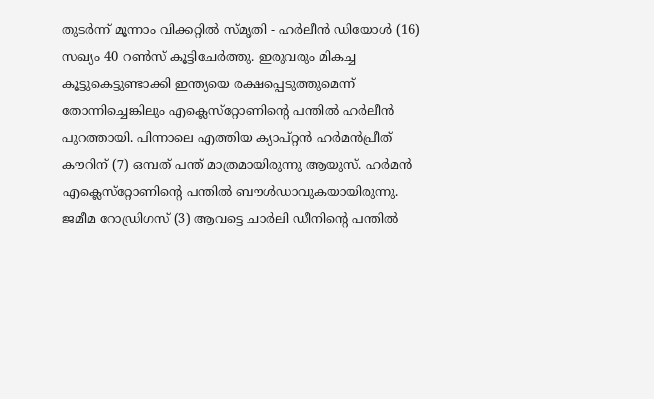തുടര്‍ന്ന് മൂന്നാം വിക്കറ്റില്‍ സ്മൃതി - ഹര്‍ലീന്‍ ഡിയോള്‍ (16) സഖ്യം 40 റണ്‍സ് കൂട്ടിചേര്‍ത്തു. ഇരുവരും മികച്ച കൂട്ടുകെട്ടുണ്ടാക്കി ഇന്ത്യയെ രക്ഷപ്പെടുത്തുമെന്ന് തോന്നിച്ചെങ്കിലും എക്ലെസ്‌റ്റോണിന്റെ പന്തില്‍ ഹര്‍ലീന്‍ പുറത്തായി. പിന്നാലെ എത്തിയ ക്യാപ്റ്റന്‍ ഹര്‍മന്‍പ്രീത് കൗറിന് (7) ഒമ്പത് പന്ത് മാത്രമായിരുന്നു ആയുസ്. ഹര്‍മന്‍ എക്ലെസ്‌റ്റോണിന്റെ പന്തില്‍ ബൗള്‍ഡാവുകയായിരുന്നു. ജമീമ റോഡ്രിഗസ് (3) ആവട്ടെ ചാര്‍ലി ഡീനിന്റെ പന്തില്‍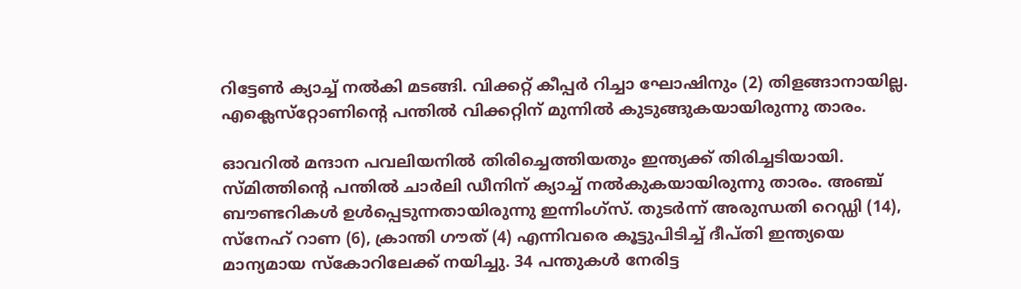റിട്ടേണ്‍ ക്യാച്ച് നല്‍കി മടങ്ങി. വിക്കറ്റ് കീപ്പര്‍ റിച്ചാ ഘോഷിനും (2) തിളങ്ങാനായില്ല. എക്ലെസ്‌റ്റോണിന്റെ പന്തില്‍ വിക്കറ്റിന് മുന്നില്‍ കുടുങ്ങുകയായിരുന്നു താരം.

ഓവറില്‍ മന്ദാന പവലിയനില്‍ തിരിച്ചെത്തിയതും ഇന്ത്യക്ക് തിരിച്ചടിയായി. സ്മിത്തിന്റെ പന്തില്‍ ചാര്‍ലി ഡീനിന് ക്യാച്ച് നല്‍കുകയായിരുന്നു താരം. അഞ്ച് ബൗണ്ടറികള്‍ ഉള്‍പ്പെടുന്നതായിരുന്നു ഇന്നിംഗ്‌സ്. തുടര്‍ന്ന് അരുന്ധതി റെഡ്ഡി (14), സ്‌നേഹ് റാണ (6), ക്രാന്തി ഗൗത് (4) എന്നിവരെ കൂട്ടുപിടിച്ച് ദീപ്തി ഇന്ത്യയെ മാന്യമായ സ്‌കോറിലേക്ക് നയിച്ചു. 34 പന്തുകള്‍ നേരിട്ട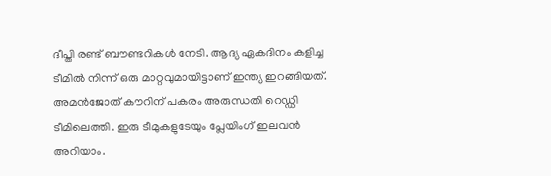ദീപ്തി രണ്ട് ബൗണ്ടറികള്‍ നേടി. ആദ്യ ഏകദിനം കളിച്ച ടീമില്‍ നിന്ന് ഒരു മാറ്റവുമായിട്ടാണ് ഇന്ത്യ ഇറങ്ങിയത്. അമന്‍ജോത് കൗറിന് പകരം അരുന്ധതി റെഡ്ഡി ടീമിലെത്തി. ഇരു ടീമുകളുടേയും പ്ലേയിംഗ് ഇലവന്‍ അറിയാം.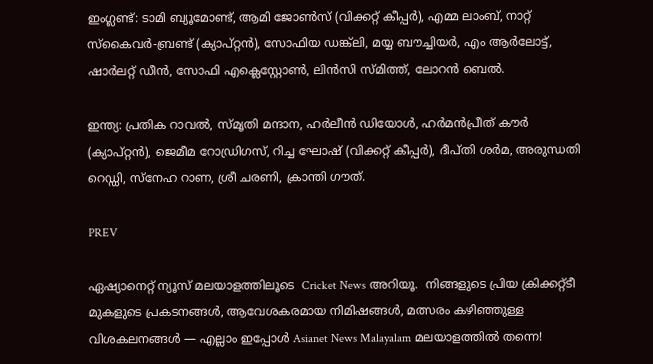ഇംഗ്ലണ്ട്: ടാമി ബ്യൂമോണ്ട്, ആമി ജോണ്‍സ് (വിക്കറ്റ് കീപ്പര്‍), എമ്മ ലാംബ്, നാറ്റ് സ്‌കൈവര്‍-ബ്രണ്ട് (ക്യാപ്റ്റന്‍), സോഫിയ ഡങ്ക്‌ലി, മയ്യ ബൗച്ചിയര്‍, എം ആര്‍ലോട്ട്, ഷാര്‍ലറ്റ് ഡീന്‍, സോഫി എക്ലെസ്റ്റോണ്‍, ലിന്‍സി സ്മിത്ത്, ലോറന്‍ ബെല്‍.

ഇന്ത്യ: പ്രതിക റാവല്‍, സ്മൃതി മന്ദാന, ഹര്‍ലീന്‍ ഡിയോള്‍, ഹര്‍മന്‍പ്രീത് കൗര്‍ (ക്യാപ്റ്റന്‍), ജെമീമ റോഡ്രിഗസ്, റിച്ച ഘോഷ് (വിക്കറ്റ് കീപ്പര്‍), ദീപ്തി ശര്‍മ, അരുന്ധതി റെഡ്ഡി, സ്‌നേഹ റാണ, ശ്രീ ചരണി, ക്രാന്തി ഗൗത്.

PREV

ഏഷ്യാനെറ്റ് ന്യൂസ് മലയാളത്തിലൂടെ  Cricket News അറിയൂ.  നിങ്ങളുടെ പ്രിയ ക്രിക്കറ്റ്ടീ മുകളുടെ പ്രകടനങ്ങൾ, ആവേശകരമായ നിമിഷങ്ങൾ, മത്സരം കഴിഞ്ഞുള്ള വിശകലനങ്ങൾ — എല്ലാം ഇപ്പോൾ Asianet News Malayalam മലയാളത്തിൽ തന്നെ!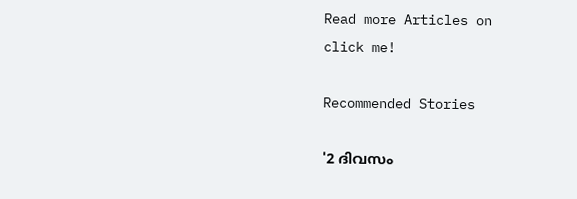Read more Articles on
click me!

Recommended Stories

'2 ദിവസം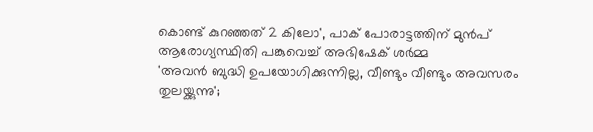കൊണ്ട് കുറഞ്ഞത് 2 കിലോ', പാക് പോരാട്ടത്തിന് മുൻപ് ആരോഗ്യസ്ഥിതി പങ്കുവെച്ച് അഭിഷേക് ശർമ്മ
'അവന്‍ ബുദ്ധി ഉപയോഗിക്കുന്നില്ല, വീണ്ടും വീണ്ടും അവസരം തുലയ്ക്കുന്നു';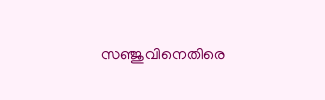സഞ്ജുവിനെതിരെ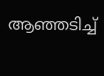ആഞ്ഞടിച്ച്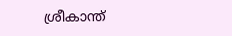ശ്രീകാന്ത്